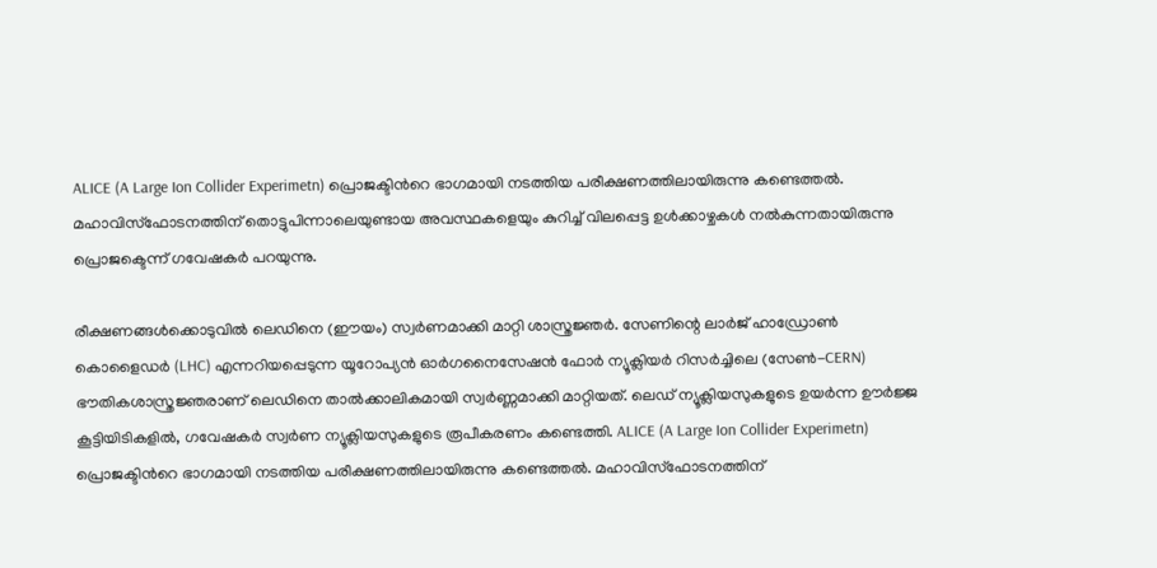ALICE (A Large Ion Collider Experimetn) പ്രൊജക്ടിന്‍റെ ഭാഗമായി നടത്തിയ പരീക്ഷണത്തിലായിരുന്നു കണ്ടെത്തല്‍. മഹാവിസ്ഫോടനത്തിന് തൊട്ടുപിന്നാലെയുണ്ടായ അവസ്ഥകളെയും കുറിച്ച് വിലപ്പെട്ട ഉൾക്കാഴ്ചകൾ നൽകുന്നതായിരുന്നു പ്രൊജക്ടെന്ന് ഗവേഷകർ പറയുന്നു.

രീക്ഷണങ്ങൾക്കൊടുവിൽ ലെഡിനെ (ഈയം) സ്വർണമാക്കി മാറ്റി ശാസ്ത്രജ്ഞർ. സേണിന്റെ ലാർജ് ഹാഡ്രോൺ കൊളൈഡർ (LHC) എന്നറിയപ്പെടുന്ന യൂറോപ്യൻ ഓർഗനൈസേഷൻ ഫോർ ന്യൂക്ലിയർ റിസർച്ചിലെ (സേണ്‍-CERN) ഭൗതികശാസ്ത്രജ്ഞരാണ് ലെഡിനെ താൽക്കാലികമായി സ്വർണ്ണമാക്കി മാറ്റിയത്. ലെഡ് ന്യൂക്ലിയസുകളുടെ ഉയർന്ന ഊർജ്ജ കൂട്ടിയിടികളിൽ, ഗവേഷകർ സ്വർണ ന്യൂക്ലിയസുകളുടെ രൂപീകരണം കണ്ടെത്തി. ALICE (A Large Ion Collider Experimetn) പ്രൊജക്ടിന്‍റെ ഭാഗമായി നടത്തിയ പരീക്ഷണത്തിലായിരുന്നു കണ്ടെത്തല്‍. മഹാവിസ്ഫോടനത്തിന്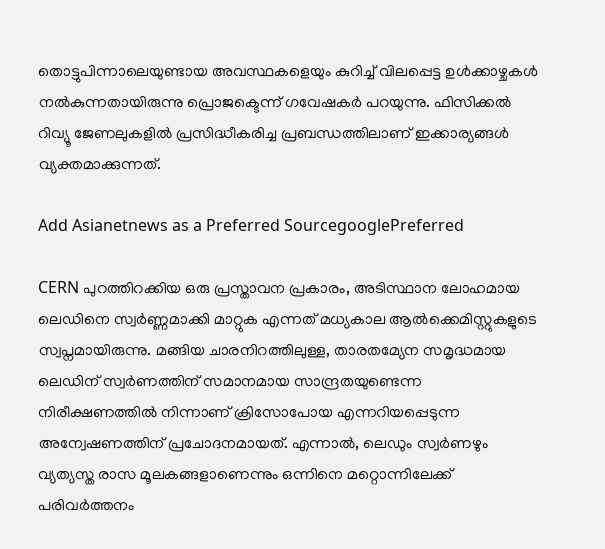തൊട്ടുപിന്നാലെയുണ്ടായ അവസ്ഥകളെയും കുറിച്ച് വിലപ്പെട്ട ഉൾക്കാഴ്ചകൾ നൽകുന്നതായിരുന്നു പ്രൊജക്ടെന്ന് ഗവേഷകർ പറയുന്നു. ഫിസിക്കൽ റിവ്യൂ ജേണലുകളിൽ പ്രസിദ്ധീകരിച്ച പ്രബന്ധത്തിലാണ് ഇക്കാര്യങ്ങൾ വ്യക്തമാക്കുന്നത്.

Add Asianetnews as a Preferred SourcegooglePreferred

CERN പുറത്തിറക്കിയ ഒരു പ്രസ്താവന പ്രകാരം, അടിസ്ഥാന ലോഹമായ ലെഡിനെ സ്വർണ്ണമാക്കി മാറ്റുക എന്നത് മധ്യകാല ആൽക്കെമിസ്റ്റുകളുടെ സ്വപ്നമായിരുന്നു. മങ്ങിയ ചാരനിറത്തിലുള്ള, താരതമ്യേന സമൃദ്ധമായ ലെഡിന് സ്വർണത്തിന് സമാനമായ സാന്ദ്രതയുണ്ടെന്ന നിരീക്ഷണത്തിൽ നിന്നാണ് ക്രിസോപോയ എന്നറിയപ്പെടുന്ന അന്വേഷണത്തിന് പ്രചോദനമായത്. എന്നാൽ, ലെഡും സ്വർണഴും വ്യത്യസ്ത രാസ മൂലകങ്ങളാണെന്നും ഒന്നിനെ മറ്റൊന്നിലേക്ക് പരിവർത്തനം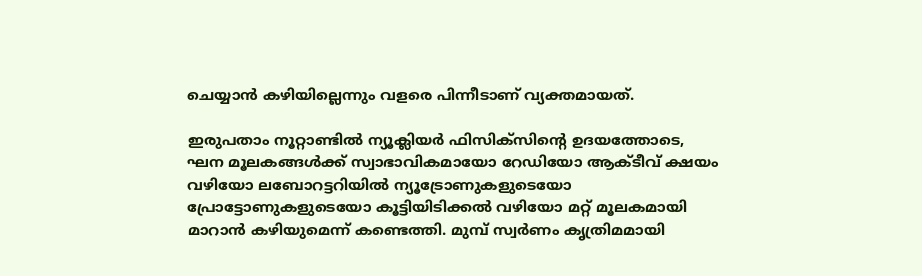ചെയ്യാൻ കഴിയില്ലെന്നും വളരെ പിന്നീടാണ് വ്യക്തമായത്.

ഇരുപതാം നൂറ്റാണ്ടിൽ ന്യൂക്ലിയർ ഫിസിക്‌സിന്റെ ഉദയത്തോടെ, ഘന മൂലകങ്ങൾക്ക് സ്വാഭാവികമായോ റേഡിയോ ആക്ടീവ് ക്ഷയം വഴിയോ ലബോറട്ടറിയിൽ ന്യൂട്രോണുകളുടെയോ പ്രോട്ടോണുകളുടെയോ കൂട്ടിയിടിക്കൽ വഴിയോ മറ്റ് മൂലകമായി മാറാൻ കഴിയുമെന്ന് കണ്ടെത്തി. മുമ്പ് സ്വർണം കൃത്രിമമായി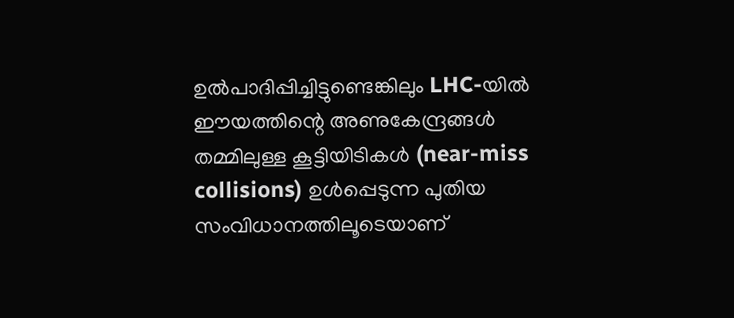ഉൽ‌പാദിപ്പിച്ചിട്ടുണ്ടെങ്കിലും LHC-യില്‍ ഈയത്തിന്റെ അണുകേന്ദ്രങ്ങള്‍ തമ്മിലുള്ള കൂട്ടിയിടികള്‍ (near-miss collisions) ഉള്‍പ്പെടുന്ന പുതിയ സംവിധാനത്തിലൂടെയാണ്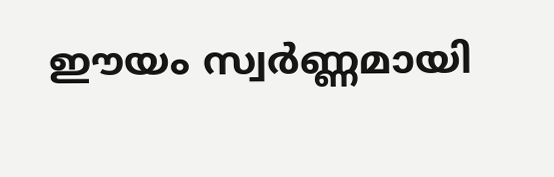ഈയം സ്വര്‍ണ്ണമായി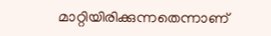മാറ്റിയിരിക്കുന്നതെന്നാണ്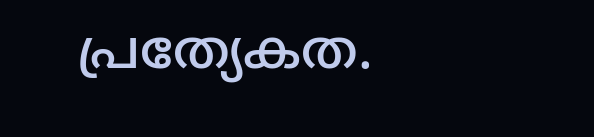പ്രത്യേകത.